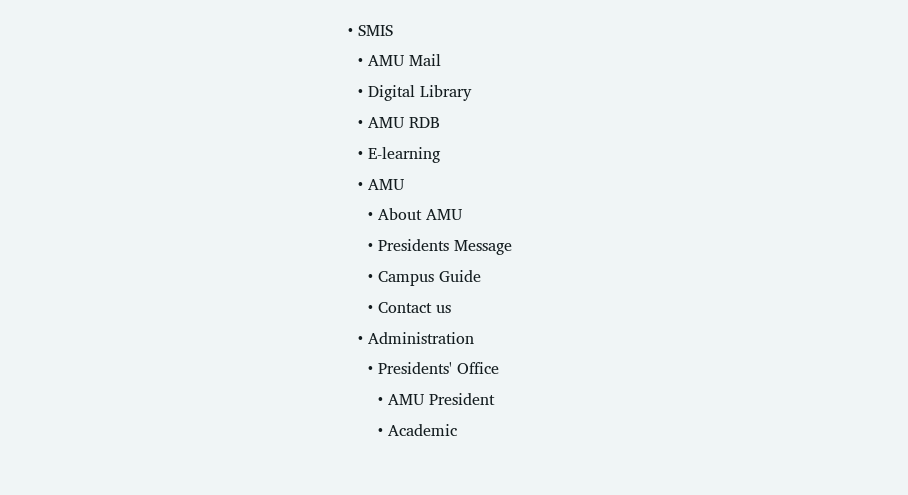• SMIS
  • AMU Mail
  • Digital Library
  • AMU RDB
  • E-learning
  • AMU
    • About AMU
    • Presidents Message
    • Campus Guide
    • Contact us
  • Administration
    • Presidents' Office
      • AMU President
      • Academic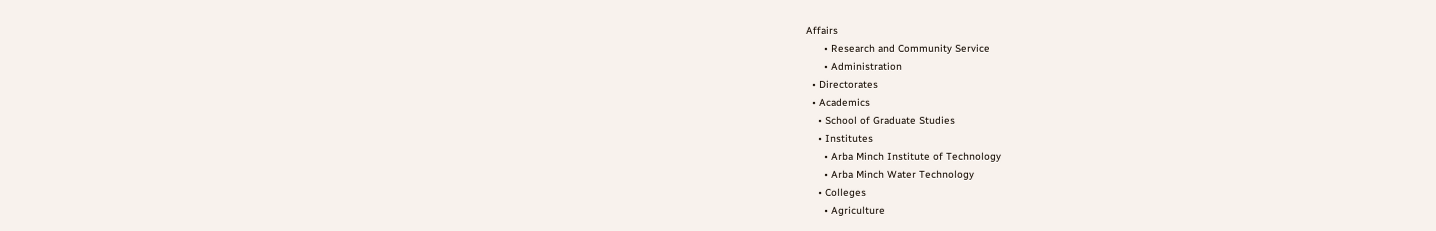Affairs
      • Research and Community Service
      • Administration
  • Directorates
  • Academics
    • School of Graduate Studies
    • Institutes
      • Arba Minch Institute of Technology
      • Arba Minch Water Technology
    • Colleges
      • Agriculture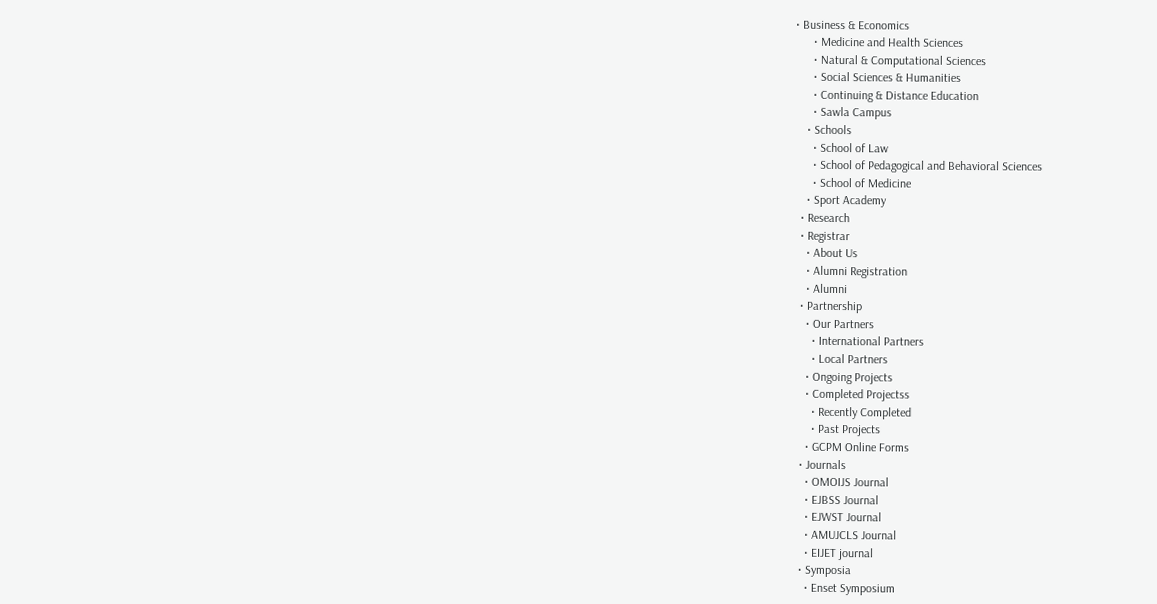• Business & Economics
      • Medicine and Health Sciences
      • Natural & Computational Sciences
      • Social Sciences & Humanities
      • Continuing & Distance Education
      • Sawla Campus
    • Schools
      • School of Law
      • School of Pedagogical and Behavioral Sciences
      • School of Medicine
    • Sport Academy
  • Research
  • Registrar
    • About Us
    • Alumni Registration
    • Alumni
  • Partnership
    • Our Partners
      • International Partners
      • Local Partners
    • Ongoing Projects
    • Completed Projectss
      • Recently Completed
      • Past Projects
    • GCPM Online Forms
  • Journals
    • OMOIJS Journal
    • EJBSS Journal
    • EJWST Journal
    • AMUJCLS Journal
    • EIJET journal
  • Symposia
    • Enset Symposium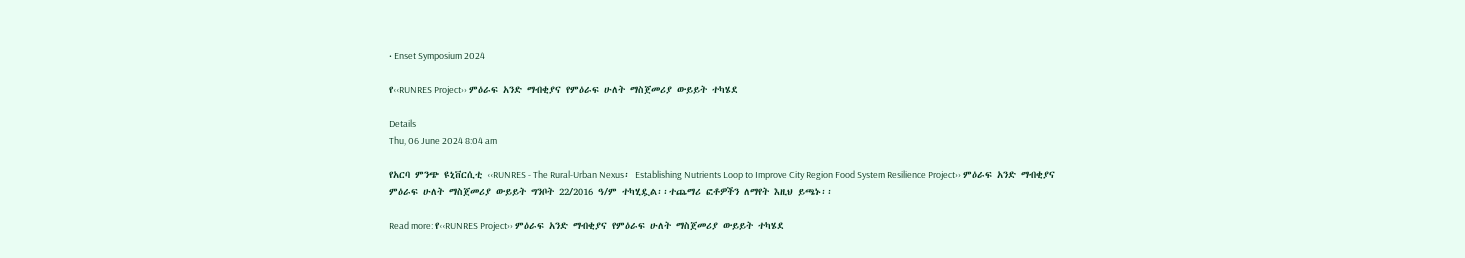• Enset Symposium 2024

የ‹‹RUNRES Project›› ምዕራፍ አንድ ማብቂያና የምዕራፍ ሁለት ማስጀመሪያ ውይይት ተካሄደ

Details
Thu, 06 June 2024 8:04 am

የአርባ ምንጭ ዩኒቨርሲቲ ‹‹RUNRES - The Rural-Urban Nexus፡ Establishing Nutrients Loop to Improve City Region Food System Resilience Project›› ምዕራፍ አንድ ማብቂያና ምዕራፍ ሁለት ማስጀመሪያ ውይይት ግንቦት 22/2016 ዓ/ም ተካሂዷል፡፡ተጨማሪ ፎቶዎችን ለማየት እዚህ ይጫኑ፡፡

Read more: የ‹‹RUNRES Project›› ምዕራፍ አንድ ማብቂያና የምዕራፍ ሁለት ማስጀመሪያ ውይይት ተካሄደ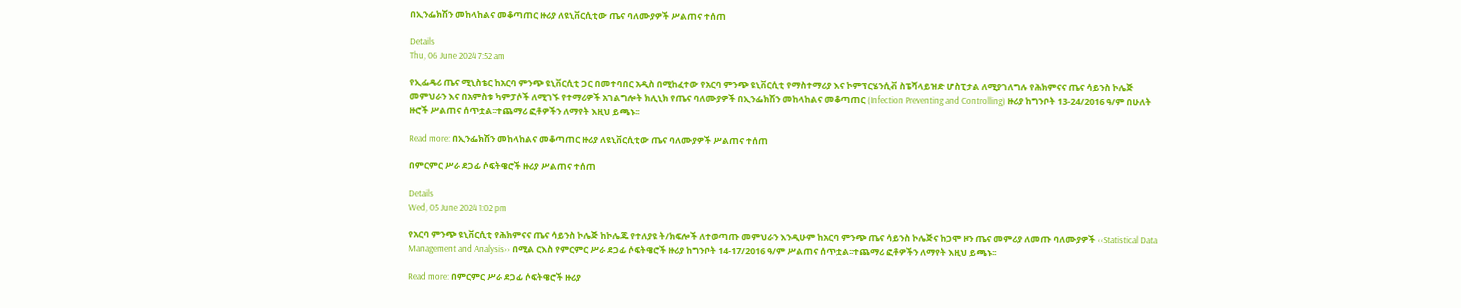በኢንፌክሽን መከላከልና መቆጣጠር ዙሪያ ለዩኒቨርሲቲው ጤና ባለሙያዎች ሥልጠና ተሰጠ

Details
Thu, 06 June 2024 7:52 am

የኢፌዴሪ ጤና ሚኒስቴር ከአርባ ምንጭ ዩኒቨርሲቲ ጋር በመተባበር አዲስ በሚከፈተው የአርባ ምንጭ ዩኒቨርሲቲ የማስተማሪያ እና ኮምፕርሄንሲቭ ስፔሻላይዝድ ሆስፒታል ለሚያገለግሉ የሕክምናና ጤና ሳይንስ ኮሌጅ መምህራን እና በአምስቱ ካምፓሶች ለሚገኙ የተማሪዎች አገልግሎት ክሊኒክ የጤና ባለሙያዎች በኢንፌክሽን መከላከልና መቆጣጠር (Infection Preventing and Controlling) ዙሪያ ከግንቦት 13-24/2016 ዓ/ም በሁለት ዙሮች ሥልጠና ሰጥቷል፡፡ተጨማሪ ፎቶዎችን ለማየት እዚህ ይጫኑ፡፡

Read more: በኢንፌክሽን መከላከልና መቆጣጠር ዙሪያ ለዩኒቨርሲቲው ጤና ባለሙያዎች ሥልጠና ተሰጠ

በምርምር ሥራ ደጋፊ ሶፍትዌሮች ዙሪያ ሥልጠና ተሰጠ

Details
Wed, 05 June 2024 1:02 pm

የአርባ ምንጭ ዩኒቨርሲቲ የሕክምናና ጤና ሳይንስ ኮሌጅ ከኮሌጁ የተለያዩ ት/ክፍሎች ለተወጣጡ መምህራን እንዲሁም ከአርባ ምንጭ ጤና ሳይንስ ኮሌጅና ከጋሞ ዞን ጤና መምሪያ ለመጡ ባለሙያዎች ‹‹Statistical Data Management and Analysis›› በሚል ርእስ የምርምር ሥራ ደጋፊ ሶፍትዌሮች ዙሪያ ከግንቦት 14-17/2016 ዓ/ም ሥልጠና ሰጥቷል፡፡ተጨማሪ ፎቶዎችን ለማየት እዚህ ይጫኑ፡፡

Read more: በምርምር ሥራ ደጋፊ ሶፍትዌሮች ዙሪያ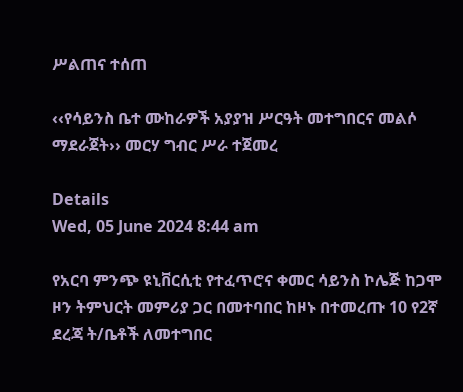ሥልጠና ተሰጠ

‹‹የሳይንስ ቤተ ሙከራዎች አያያዝ ሥርዓት መተግበርና መልሶ ማደራጀት›› መርሃ ግብር ሥራ ተጀመረ

Details
Wed, 05 June 2024 8:44 am

የአርባ ምንጭ ዩኒቨርሲቲ የተፈጥሮና ቀመር ሳይንስ ኮሌጅ ከጋሞ ዞን ትምህርት መምሪያ ጋር በመተባበር ከዞኑ በተመረጡ 10 የ2ኛ ደረጃ ት/ቤቶች ለመተግበር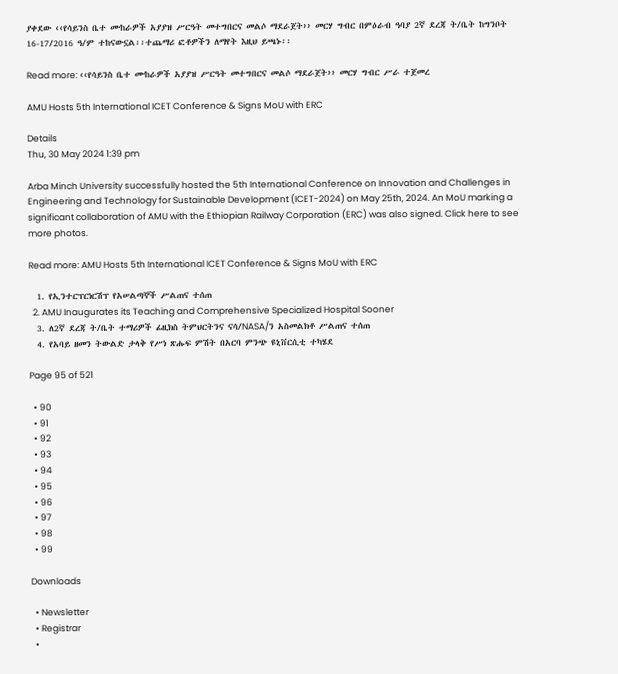ያቀደው ‹‹የሳይንስ ቤተ ሙከራዎች አያያዝ ሥርዓት መተግበርና መልሶ ማደራጀት›› መርሃ ግብር በምዕራብ ዓባያ 2ኛ ደረጃ ት/ቤት ከግንቦት 16-17/2016 ዓ/ም ተከናውኗል፡፡ተጨማሪ ፎቶዎችን ለማየት እዚህ ይጫኑ፡፡

Read more: ‹‹የሳይንስ ቤተ ሙከራዎች አያያዝ ሥርዓት መተግበርና መልሶ ማደራጀት›› መርሃ ግብር ሥራ ተጀመረ

AMU Hosts 5th International ICET Conference & Signs MoU with ERC

Details
Thu, 30 May 2024 1:39 pm

Arba Minch University successfully hosted the 5th International Conference on Innovation and Challenges in Engineering and Technology for Sustainable Development (ICET-2024) on May 25th, 2024. An MoU marking a significant collaboration of AMU with the Ethiopian Railway Corporation (ERC) was also signed. Click here to see more photos.

Read more: AMU Hosts 5th International ICET Conference & Signs MoU with ERC

  1. የኢንተርፕርነርሽፕ የአሠልጣኞች ሥልጠና ተሰጠ
  2. AMU Inaugurates its Teaching and Comprehensive Specialized Hospital Sooner
  3. ለ2ኛ ደረጃ ት/ቤት ተማሪዎች ፊዚክስ ትምህርትንና ናሳ/NASA/ን አስመልክቶ ሥልጠና ተሰጠ
  4. የአባይ ዘመን ትውልድ ታላቅ የሥነ ጽሑፍ ምሽት በአርባ ምንጭ ዩኒቨርሲቲ ተካሄደ

Page 95 of 521

  • 90
  • 91
  • 92
  • 93
  • 94
  • 95
  • 96
  • 97
  • 98
  • 99

Downloads

  • Newsletter
  • Registrar
  •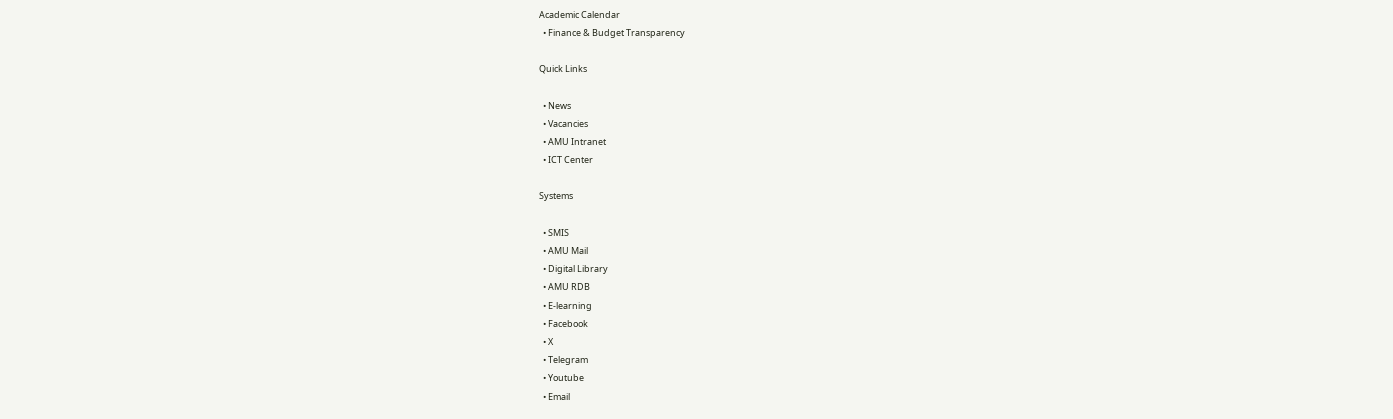Academic Calendar
  • Finance & Budget Transparency

Quick Links

  • News
  • Vacancies
  • AMU Intranet
  • ICT Center

Systems

  • SMIS
  • AMU Mail
  • Digital Library
  • AMU RDB
  • E-learning
  • Facebook
  • X
  • Telegram
  • Youtube
  • Email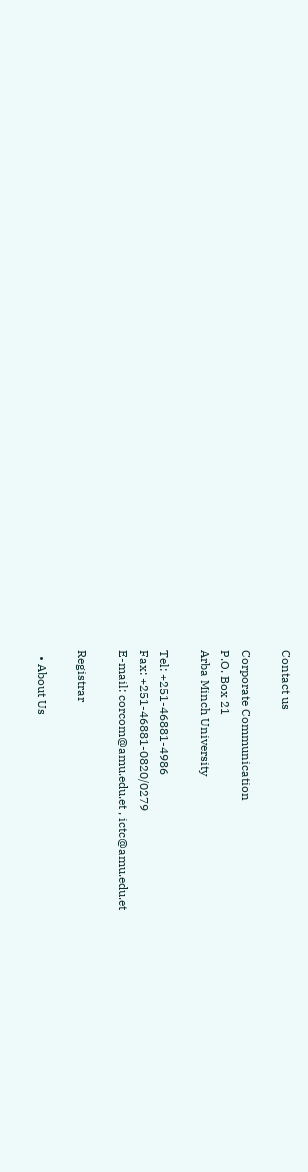Contact us

Corporate Communication
P.O. Box 21
Arba Minch University

Tel: +251-46881-4986
Fax: +251-46881-0820/0279
E-mail: corcom@amu.edu.et , ictc@amu.edu.et

Registrar

  • About Us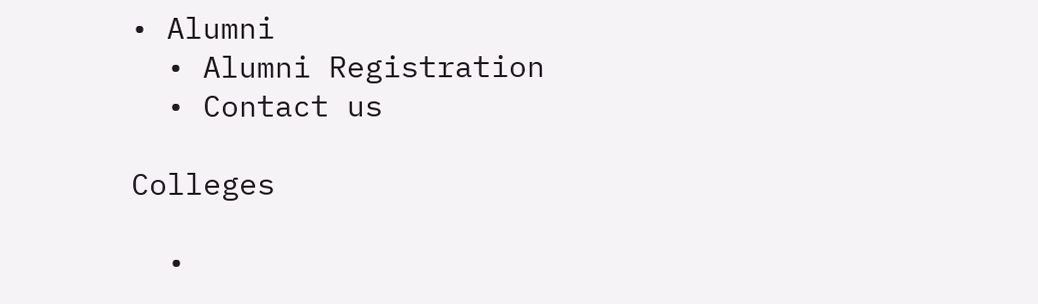• Alumni
  • Alumni Registration
  • Contact us

Colleges

  •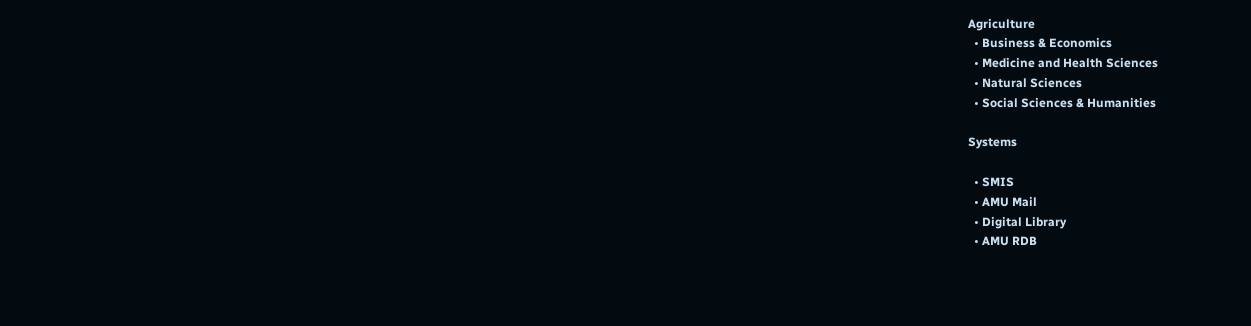Agriculture
  • Business & Economics
  • Medicine and Health Sciences
  • Natural Sciences
  • Social Sciences & Humanities

Systems

  • SMIS
  • AMU Mail
  • Digital Library
  • AMU RDB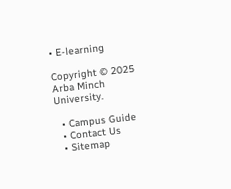• E-learning

Copyright © 2025 Arba Minch University.

  • Campus Guide
  • Contact Us
  • Sitemap